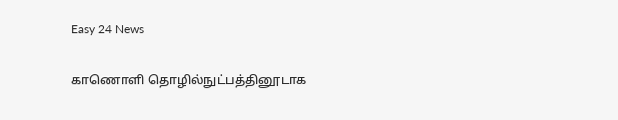Easy 24 News

காணொளி தொழில்நுட்பத்தினூடாக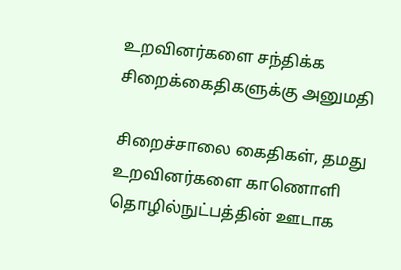உறவினர்களை சந்திக்க சிறைக்கைதிகளுக்கு அனுமதி

சிறைச்சாலை கைதிகள், தமது உறவினர்களை காணொளி தொழில்நுட்பத்தின் ஊடாக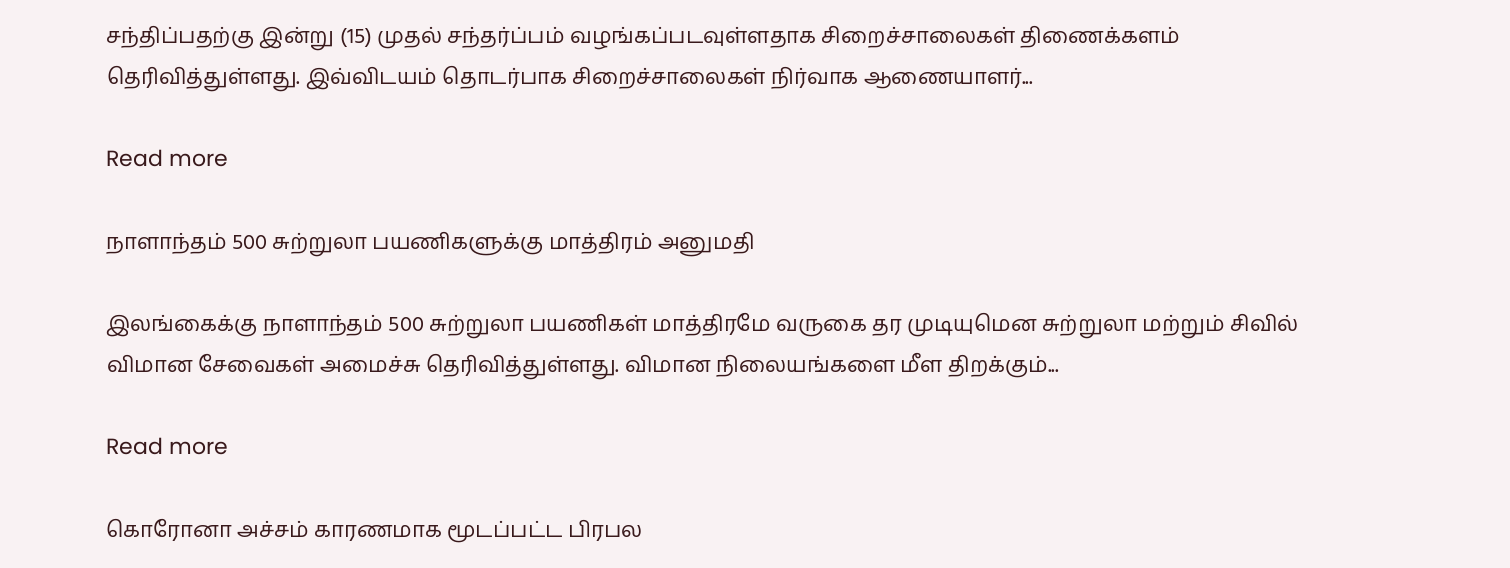சந்திப்பதற்கு இன்று (15) முதல் சந்தர்ப்பம் வழங்கப்படவுள்ளதாக சிறைச்சாலைகள் திணைக்களம் தெரிவித்துள்ளது. இவ்விடயம் தொடர்பாக சிறைச்சாலைகள் நிர்வாக ஆணையாளர்...

Read more

நாளாந்தம் 500 சுற்றுலா பயணிகளுக்கு மாத்திரம் அனுமதி

இலங்கைக்கு நாளாந்தம் 500 சுற்றுலா பயணிகள் மாத்திரமே வருகை தர முடியுமென சுற்றுலா மற்றும் சிவில் விமான சேவைகள் அமைச்சு தெரிவித்துள்ளது. விமான நிலையங்களை மீள திறக்கும்...

Read more

கொரோனா அச்சம் காரணமாக மூடப்பட்ட பிரபல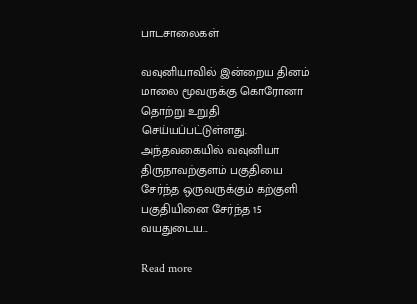பாடசாலைகள்

வவுனியாவில் இன்றைய தினம் மாலை மூவருக்கு கொரோனா தொற்று உறுதி செய்யப்பட்டுள்ளது. அந்தவகையில் வவுனியா திருநாவற்குளம் பகுதியை சேர்ந்த ஒருவருக்கும் கற்குளி பகுதியினை சேர்ந்த 15 வயதுடைய...

Read more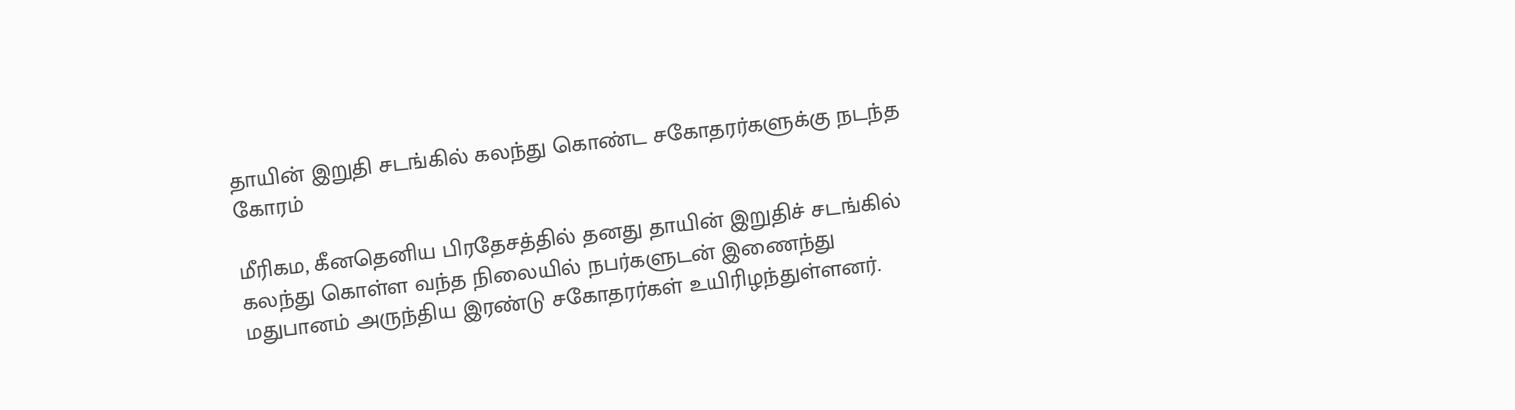தாயின் இறுதி சடங்கில் கலந்து கொண்ட சகோதரர்களுக்கு நடந்த கோரம்

மீரிகம, கீனதெனிய பிரதேசத்தில் தனது தாயின் இறுதிச் சடங்கில் கலந்து கொள்ள வந்த நிலையில் நபர்களுடன் இணைந்து மதுபானம் அருந்திய இரண்டு சகோதரர்கள் உயிரிழந்துள்ளனர்.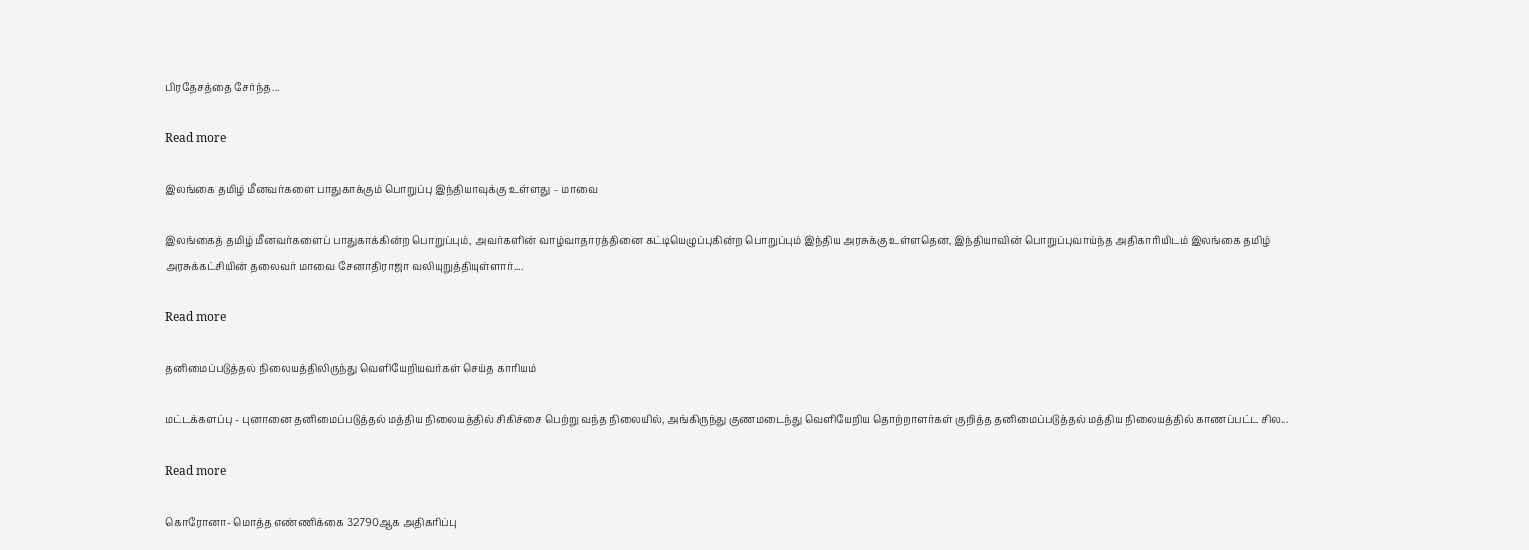பிரதேசத்தை சேர்ந்த...

Read more

இலங்கை தமிழ் மீனவர்களை பாதுகாக்கும் பொறுப்பு இந்தியாவுக்கு உள்ளது – மாவை

இலங்கைத் தமிழ் மீனவர்களைப் பாதுகாக்கின்ற பொறுப்பும், அவர்களின் வாழ்வாதாரத்தினை கட்டியெழுப்புகின்ற பொறுப்பும் இந்திய அரசுக்கு உள்ளதென, இந்தியாவின் பொறுப்புவாய்ந்த அதிகாரியிடம் இலங்கை தமிழ் அரசுக்கட்சியின் தலைவர் மாவை சேனாதிராஜா வலியுறுத்தியுள்ளார்....

Read more

தனிமைப்படுத்தல் நிலையத்திலிருந்து வெளியேறியவர்கள் செய்த காரியம்

மட்டக்களப்பு - புனானை தனிமைப்படுத்தல் மத்திய நிலையத்தில் சிகிச்சை பெற்று வந்த நிலையில், அங்கிருந்து குணமடைந்து வெளியேறிய தொற்றாளர்கள் குறித்த தனிமைப்படுத்தல் மத்திய நிலையத்தில் காணப்பட்ட சில...

Read more

கொரோனா- மொத்த எண்ணிக்கை 32790ஆக அதிகரிப்பு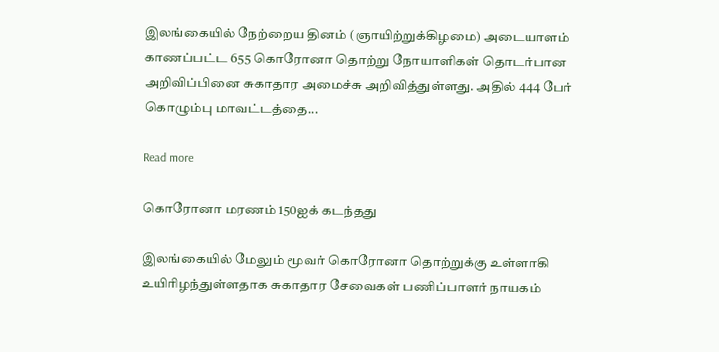இலங்கையில் நேற்றைய தினம் (ஞாயிற்றுக்கிழமை) அடையாளம் காணப்பட்ட 655 கொரோனா தொற்று நோயாளிகள் தொடர்பான அறிவிப்பினை சுகாதார அமைச்சு அறிவித்துள்ளது. அதில் 444 பேர் கொழும்பு மாவட்டத்தை...

Read more

கொரோனா மரணம் 150ஐக் கடந்தது

இலங்கையில் மேலும் மூவர் கொரோனா தொற்றுக்கு உள்ளாகி உயிரிழந்துள்ளதாக சுகாதார சேவைகள் பணிப்பாளர் நாயகம்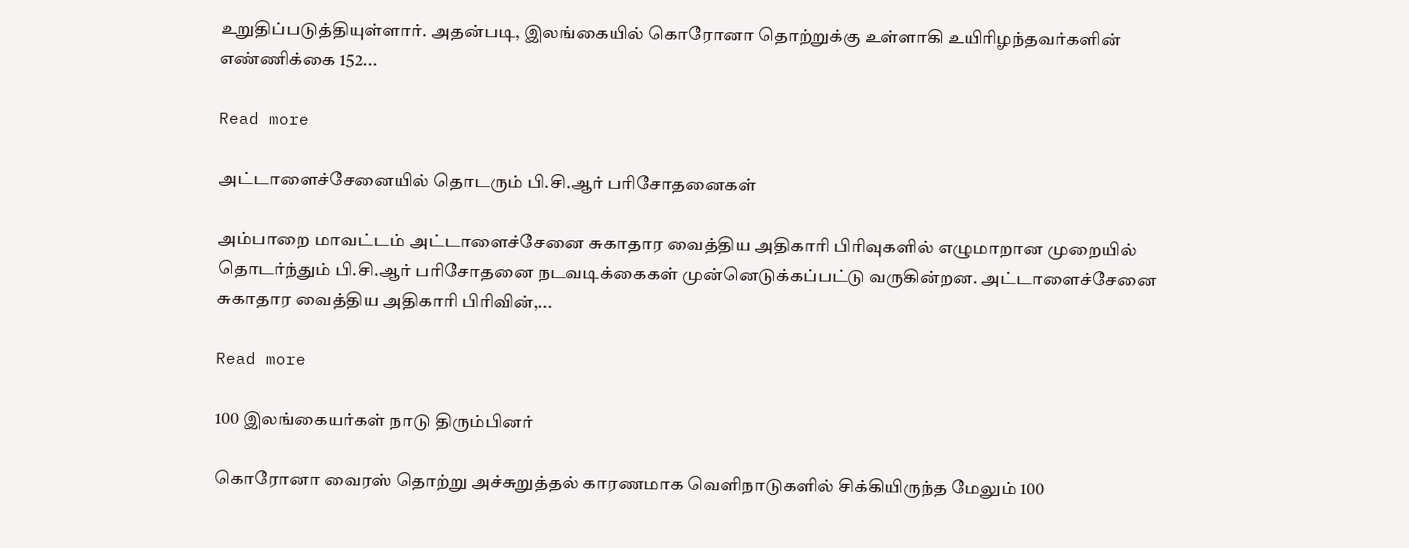உறுதிப்படுத்தியுள்ளார். அதன்படி, இலங்கையில் கொரோனா தொற்றுக்கு உள்ளாகி உயிரிழந்தவர்களின் எண்ணிக்கை 152...

Read more

அட்டாளைச்சேனையில் தொடரும் பி.சி.ஆர் பரிசோதனைகள்

அம்பாறை மாவட்டம் அட்டாளைச்சேனை சுகாதார வைத்திய அதிகாரி பிரிவுகளில் எழுமாறான முறையில் தொடர்ந்தும் பி.சி.ஆர் பரிசோதனை நடவடிக்கைகள் முன்னெடுக்கப்பட்டு வருகின்றன. அட்டாளைச்சேனை சுகாதார வைத்திய அதிகாரி பிரிவின்,...

Read more

100 இலங்கையர்கள் நாடு திரும்பினர்

கொரோனா வைரஸ் தொற்று அச்சுறுத்தல் காரணமாக வெளிநாடுகளில் சிக்கியிருந்த மேலும் 100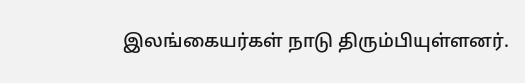இலங்கையர்கள் நாடு திரும்பியுள்ளனர்.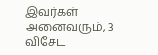இவர்கள் அனைவரும், 3 விசேட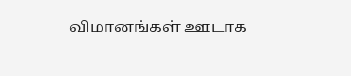விமானங்கள் ஊடாக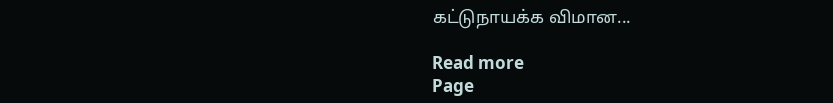கட்டுநாயக்க விமான...

Read more
Page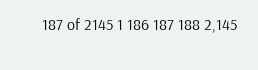187 of 2145 1 186 187 188 2,145